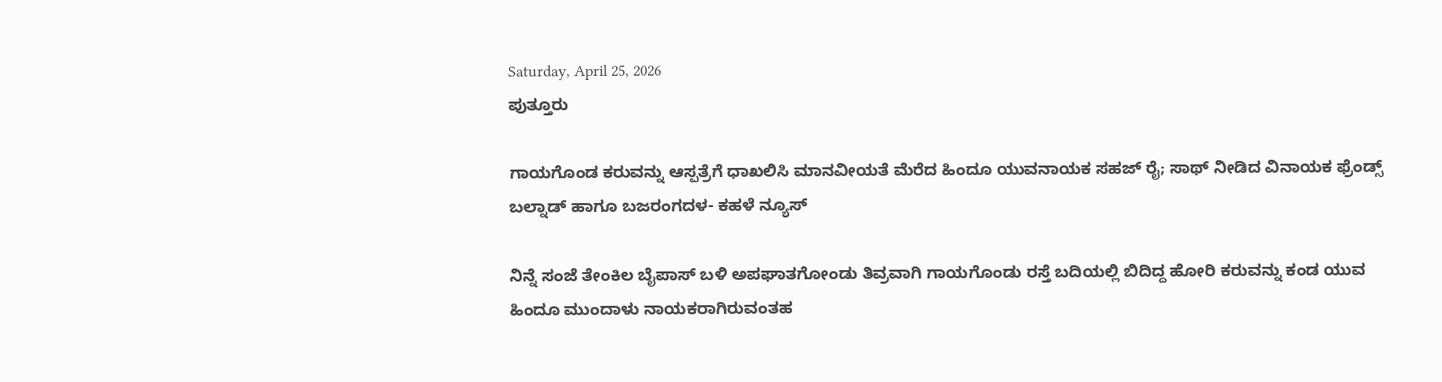Saturday, April 25, 2026
ಪುತ್ತೂರು

ಗಾಯಗೊಂಡ ಕರುವನ್ನು ಆಸ್ಪತ್ರೆಗೆ ಧಾಖಲಿಸಿ ಮಾನವೀಯತೆ ಮೆರೆದ ಹಿಂದೂ ಯುವನಾಯಕ ಸಹಜ್ ರೈ; ಸಾಥ್ ನೀಡಿದ ವಿನಾಯಕ ಫ್ರೆಂಡ್ಸ್ ಬಲ್ನಾಡ್ ಹಾಗೂ ಬಜರಂಗದಳ- ಕಹಳೆ ನ್ಯೂಸ್

ನಿನ್ನೆ ಸಂಜೆ ತೇಂಕಿಲ ಬೈಪಾಸ್ ಬಳಿ ಅಪಘಾತಗೋಂಡು ತಿವ್ರವಾಗಿ ಗಾಯಗೊಂಡು ರಸ್ತೆ ಬದಿಯಲ್ಲಿ ಬಿದಿದ್ದ ಹೋರಿ ಕರುವನ್ನು ಕಂಡ ಯುವ ಹಿಂದೂ ಮುಂದಾಳು ನಾಯಕರಾಗಿರುವಂತಹ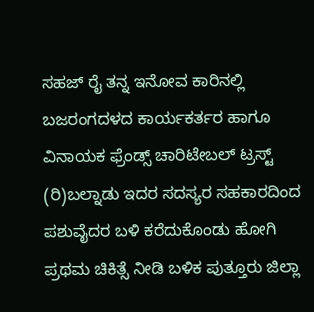ಸಹಜ್ ರೈ ತನ್ನ ಇನೋವ ಕಾರಿನಲ್ಲಿ ಬಜರಂಗದಳದ ಕಾರ್ಯಕರ್ತರ ಹಾಗೂ ವಿನಾಯಕ ಫ್ರೆಂಡ್ಸ್ ಚಾರಿಟೇಬಲ್ ಟ್ರಸ್ಟ್ (ರಿ)ಬಲ್ನಾಡು ಇದರ ಸದಸ್ಯರ ಸಹಕಾರದಿಂದ ಪಶುವೈದರ ಬಳಿ ಕರೆದುಕೊಂಡು ಹೋಗಿ ಪ್ರಥಮ ಚಿಕಿತ್ಸೆ ನೀಡಿ ಬಳಿಕ ಪುತ್ತೂರು ಜಿಲ್ಲಾ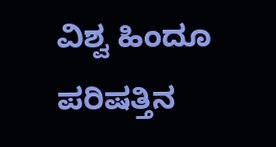ವಿಶ್ವ ಹಿಂದೂ ಪರಿಷತ್ತಿನ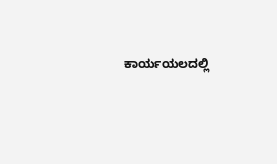ಕಾರ್ಯಯಲದಲ್ಲಿ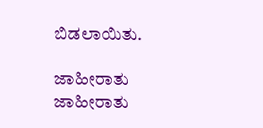ಬಿಡಲಾಯಿತು.

ಜಾಹೀರಾತು
ಜಾಹೀರಾತು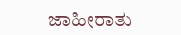ಜಾಹೀರಾತು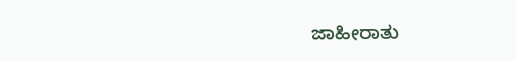ಜಾಹೀರಾತು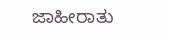ಜಾಹೀರಾತು